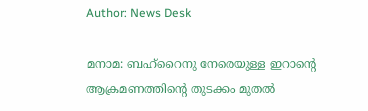Author: News Desk

മനാമ: ബഹ്‌റൈനു നേരെയുള്ള ഇറാന്റെ ആക്രമണത്തിന്റെ തുടക്കം മുതല്‍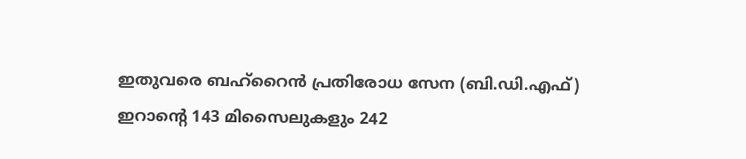ഇതുവരെ ബഹ്‌റൈന്‍ പ്രതിരോധ സേന (ബി.ഡി.എഫ്) ഇറാന്റെ 143 മിസൈലുകളും 242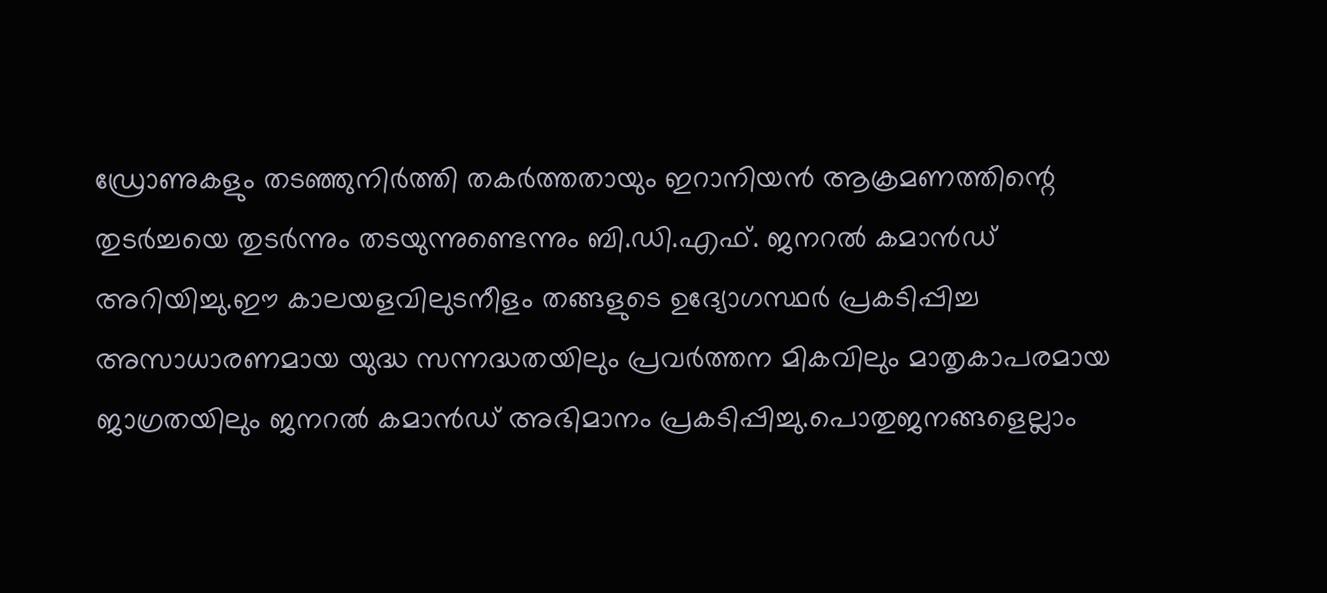ഡ്രോണുകളും തടഞ്ഞുനിര്‍ത്തി തകര്‍ത്തതായും ഇറാനിയന്‍ ആക്രമണത്തിന്റെ തുടര്‍ച്ചയെ തുടര്‍ന്നും തടയുന്നുണ്ടെന്നും ബി.ഡി.എഫ്. ജനറല്‍ കമാന്‍ഡ് അറിയിച്ചു.ഈ കാലയളവിലുടനീളം തങ്ങളുടെ ഉദ്യോഗസ്ഥര്‍ പ്രകടിപ്പിച്ച അസാധാരണമായ യുദ്ധ സന്നദ്ധതയിലും പ്രവര്‍ത്തന മികവിലും മാതൃകാപരമായ ജാഗ്രതയിലും ജനറല്‍ കമാന്‍ഡ് അഭിമാനം പ്രകടിപ്പിച്ചു.പൊതുജനങ്ങളെല്ലാം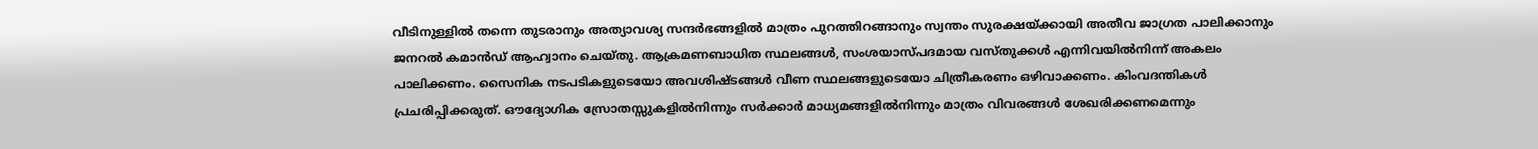വീടിനുള്ളില്‍ തന്നെ തുടരാനും അത്യാവശ്യ സന്ദര്‍ഭങ്ങളില്‍ മാത്രം പുറത്തിറങ്ങാനും സ്വന്തം സുരക്ഷയ്ക്കായി അതീവ ജാഗ്രത പാലിക്കാനും ജനറല്‍ കമാന്‍ഡ് ആഹ്വാനം ചെയ്തു. ആക്രമണബാധിത സ്ഥലങ്ങള്‍, സംശയാസ്പദമായ വസ്തുക്കള്‍ എന്നിവയില്‍നിന്ന് അകലം പാലിക്കണം. സൈനിക നടപടികളുടെയോ അവശിഷ്ടങ്ങള്‍ വീണ സ്ഥലങ്ങളുടെയോ ചിത്രീകരണം ഒഴിവാക്കണം. കിംവദന്തികള്‍ പ്രചരിപ്പിക്കരുത്. ഔദ്യോഗിക സ്രോതസ്സുകളില്‍നിന്നും സര്‍ക്കാര്‍ മാധ്യമങ്ങളില്‍നിന്നും മാത്രം വിവരങ്ങള്‍ ശേഖരിക്കണമെന്നും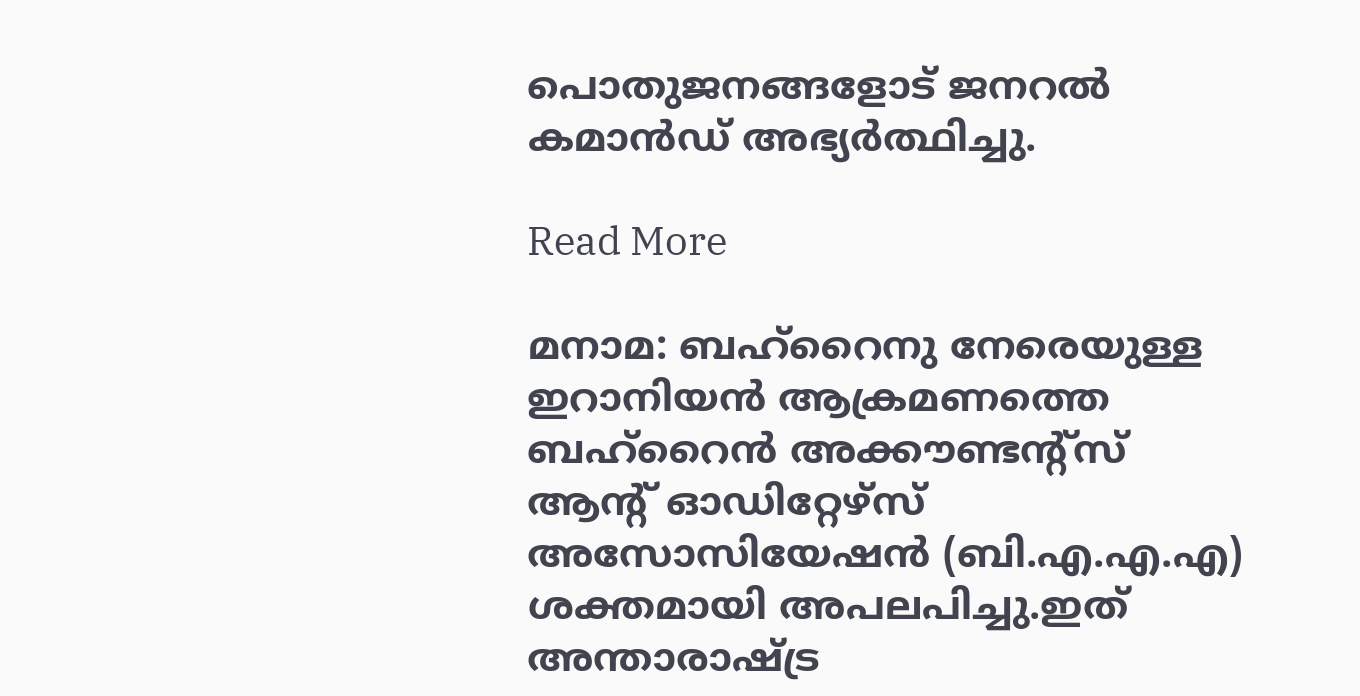പൊതുജനങ്ങളോട് ജനറല്‍ കമാന്‍ഡ് അഭ്യര്‍ത്ഥിച്ചു.

Read More

മനാമ: ബഹ്റൈനു നേരെയുള്ള ഇറാനിയന്‍ ആക്രമണത്തെ ബഹ്റൈന്‍ അക്കൗണ്ടന്റ്സ് ആന്റ് ഓഡിറ്റേഴ്സ് അസോസിയേഷന്‍ (ബി.എ.എ.എ) ശക്തമായി അപലപിച്ചു.ഇത് അന്താരാഷ്ട്ര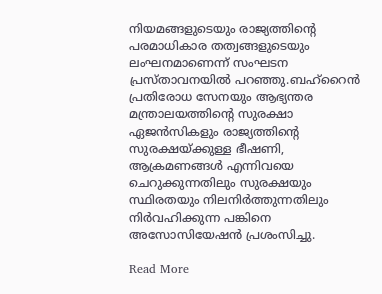നിയമങ്ങളുടെയും രാജ്യത്തിന്റെ പരമാധികാര തത്വങ്ങളുടെയും ലംഘനമാണെന്ന് സംഘടന പ്രസ്താവനയില്‍ പറഞ്ഞു.ബഹ്റൈന്‍ പ്രതിരോധ സേനയും ആഭ്യന്തര മന്ത്രാലയത്തിന്റെ സുരക്ഷാ ഏജന്‍സികളും രാജ്യത്തിന്റെ സുരക്ഷയ്ക്കുള്ള ഭീഷണി, ആക്രമണങ്ങള്‍ എന്നിവയെ ചെറുക്കുന്നതിലും സുരക്ഷയും സ്ഥിരതയും നിലനിര്‍ത്തുന്നതിലും നിര്‍വഹിക്കുന്ന പങ്കിനെ അസോസിയേഷന്‍ പ്രശംസിച്ചു.

Read More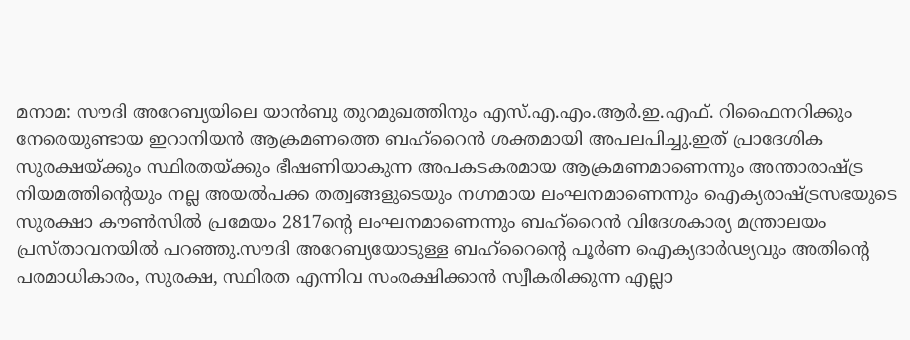മനാമ: സൗദി അറേബ്യയിലെ യാന്‍ബു തുറമുഖത്തിനും എസ്.എ.എം.ആര്‍.ഇ.എഫ്. റിഫൈനറിക്കും നേരെയുണ്ടായ ഇറാനിയന്‍ ആക്രമണത്തെ ബഹ്റൈന്‍ ശക്തമായി അപലപിച്ചു.ഇത് പ്രാദേശിക സുരക്ഷയ്ക്കും സ്ഥിരതയ്ക്കും ഭീഷണിയാകുന്ന അപകടകരമായ ആക്രമണമാണെന്നും അന്താരാഷ്ട്ര നിയമത്തിന്റെയും നല്ല അയല്‍പക്ക തത്വങ്ങളുടെയും നഗ്നമായ ലംഘനമാണെന്നും ഐക്യരാഷ്ട്രസഭയുടെ സുരക്ഷാ കൗണ്‍സില്‍ പ്രമേയം 2817ന്റെ ലംഘനമാണെന്നും ബഹ്റൈന്‍ വിദേശകാര്യ മന്ത്രാലയം പ്രസ്താവനയില്‍ പറഞ്ഞു.സൗദി അറേബ്യയോടുള്ള ബഹ്റൈന്റെ പൂര്‍ണ ഐക്യദാര്‍ഢ്യവും അതിന്റെ പരമാധികാരം, സുരക്ഷ, സ്ഥിരത എന്നിവ സംരക്ഷിക്കാന്‍ സ്വീകരിക്കുന്ന എല്ലാ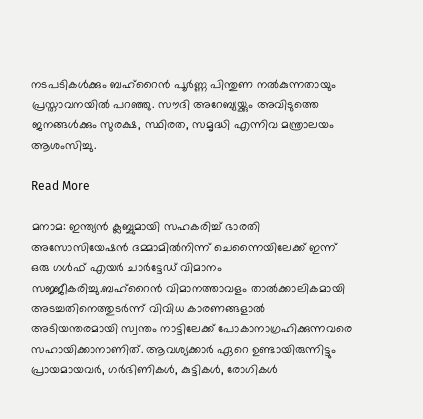നടപടികള്‍ക്കും ബഹ്‌റൈന്‍ പൂര്‍ണ്ണ പിന്തുണ നല്‍കുന്നതായും പ്രസ്താവനയില്‍ പറഞ്ഞു. സൗദി അറേബ്യയ്ക്കും അവിടുത്തെ ജനങ്ങള്‍ക്കും സുരക്ഷ, സ്ഥിരത, സമൃദ്ധി എന്നിവ മന്ത്രാലയം ആശംസിച്ചു.

Read More

മനാമ: ഇന്ത്യന്‍ ക്ലബ്ബുമായി സഹകരിച്ച് ഭാരതി അസോസിയേഷന്‍ ദമ്മാമില്‍നിന്ന് ചെന്നൈയിലേക്ക് ഇന്ന് ഒരു ഗള്‍ഫ് എയര്‍ ചാര്‍ട്ടേഡ് വിമാനം സജ്ജീകരിച്ചു.ബഹ്റൈന്‍ വിമാനത്താവളം താല്‍ക്കാലികമായി അടച്ചതിനെത്തുടര്‍ന്ന് വിവിധ കാരണങ്ങളാല്‍ അടിയന്തരമായി സ്വന്തം നാട്ടിലേക്ക് പോകാനാഗ്രഹിക്കുന്നവരെ സഹായിക്കാനാണിത്. ആവശ്യക്കാര്‍ ഏറെ ഉണ്ടായിരുന്നിട്ടും പ്രായമായവര്‍, ഗര്‍ഭിണികള്‍, കുട്ടികള്‍, രോഗികള്‍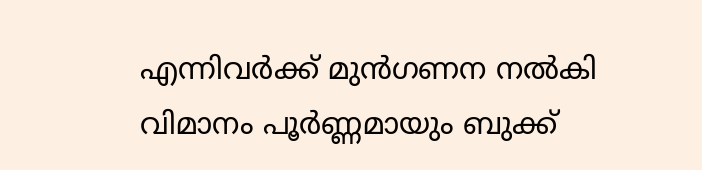എന്നിവര്‍ക്ക് മുന്‍ഗണന നല്‍കി വിമാനം പൂര്‍ണ്ണമായും ബുക്ക്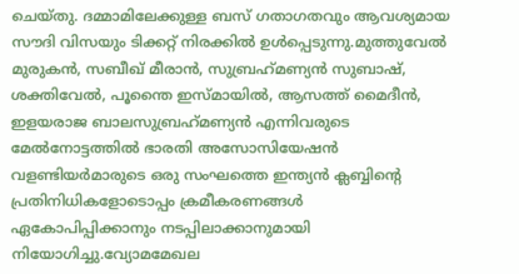ചെയ്തു. ദമ്മാമിലേക്കുള്ള ബസ് ഗതാഗതവും ആവശ്യമായ സൗദി വിസയും ടിക്കറ്റ് നിരക്കില്‍ ഉള്‍പ്പെടുന്നു.മുത്തുവേല്‍ മുരുകന്‍, സബീഖ് മീരാന്‍, സുബ്രഹ്‌മണ്യന്‍ സുബാഷ്, ശക്തിവേല്‍, പൂന്തൈ ഇസ്മായില്‍, ആസത്ത് മൈദീന്‍, ഇളയരാജ ബാലസുബ്രഹ്‌മണ്യന്‍ എന്നിവരുടെ മേല്‍നോട്ടത്തില്‍ ഭാരതി അസോസിയേഷന്‍ വളണ്ടിയര്‍മാരുടെ ഒരു സംഘത്തെ ഇന്ത്യന്‍ ക്ലബ്ബിന്റെ പ്രതിനിധികളോടൊപ്പം ക്രമീകരണങ്ങള്‍ ഏകോപിപ്പിക്കാനും നടപ്പിലാക്കാനുമായി നിയോഗിച്ചു.വ്യോമമേഖല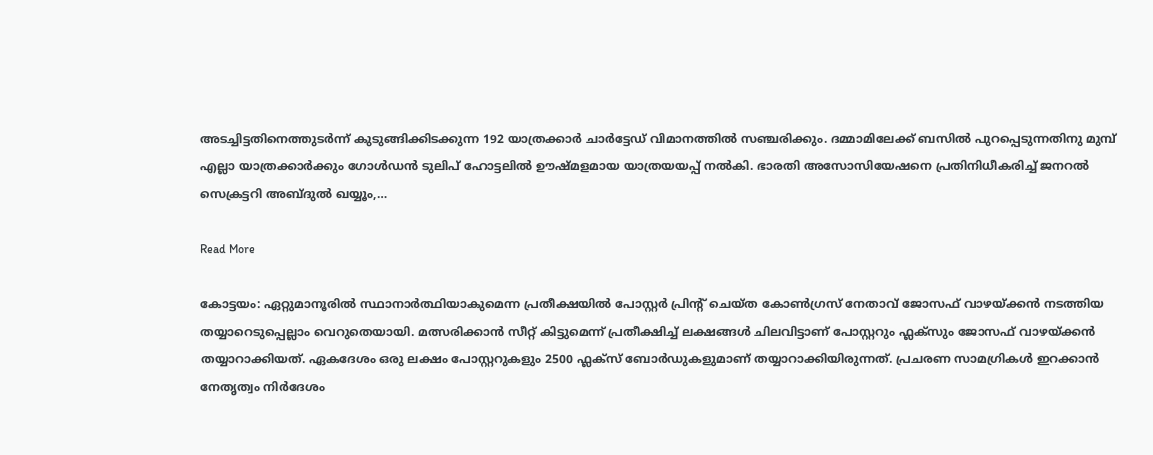അടച്ചിട്ടതിനെത്തുടര്‍ന്ന് കുടുങ്ങിക്കിടക്കുന്ന 192 യാത്രക്കാര്‍ ചാര്‍ട്ടേഡ് വിമാനത്തില്‍ സഞ്ചരിക്കും. ദമ്മാമിലേക്ക് ബസില്‍ പുറപ്പെടുന്നതിനു മുമ്പ് എല്ലാ യാത്രക്കാര്‍ക്കും ഗോള്‍ഡന്‍ ടുലിപ് ഹോട്ടലില്‍ ഊഷ്മളമായ യാത്രയയപ്പ് നല്‍കി. ഭാരതി അസോസിയേഷനെ പ്രതിനിധീകരിച്ച് ജനറല്‍ സെക്രട്ടറി അബ്ദുല്‍ ഖയ്യൂം,…

Read More

കോട്ടയം: ഏറ്റുമാനൂരില്‍ സ്ഥാനാര്‍ത്ഥിയാകുമെന്ന പ്രതീക്ഷയില്‍ പോസ്റ്റർ പ്രിന്റ് ചെയ്ത കോണ്‍ഗ്രസ് നേതാവ് ജോസഫ് വാഴയ്ക്കൻ നടത്തിയ തയ്യാറെടുപ്പെല്ലാം വെറുതെയായി. മത്സരിക്കാന്‍ സീറ്റ് കിട്ടുമെന്ന് പ്രതീക്ഷിച്ച് ലക്ഷങ്ങള്‍ ചിലവിട്ടാണ് പോസ്റ്ററും ഫ്ലക്സും ജോസഫ് വാഴയ്ക്കൻ തയ്യാറാക്കിയത്. ഏകദേശം ഒരു ലക്ഷം പോസ്റ്ററുകളും 2500 ഫ്ലക്സ് ബോർഡുകളുമാണ് തയ്യാറാക്കിയിരുന്നത്. പ്രചരണ സാമഗ്രികൾ ഇറക്കാൻ നേതൃത്വം നിർദേശം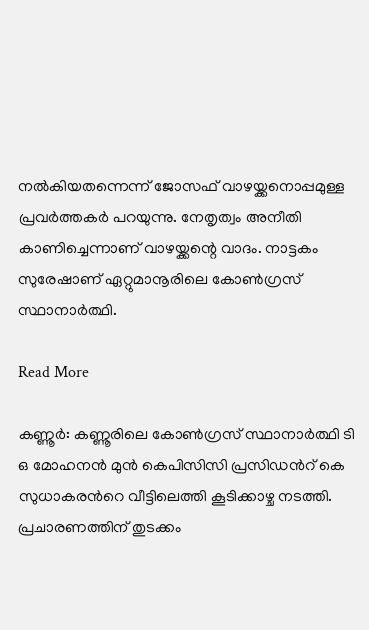നൽകിയതന്നെന്ന് ജോസഫ് വാഴയ്ക്കനൊപ്പമുള്ള പ്രവർത്തകർ പറയുന്നു. നേതൃത്വം അനീതി കാണിച്ചെന്നാണ് വാഴയ്ക്കന്റെ വാദം. നാട്ടകം സുരേഷാണ് ഏറ്റുമാനൂരിലെ കോണ്‍ഗ്രസ് സ്ഥാനാര്‍ത്ഥി.

Read More

കണ്ണൂര്‍: കണ്ണൂരിലെ കോണ്‍ഗ്രസ് സ്ഥാനാര്‍ത്ഥി ടി ഒ മോഹനന്‍ മുന്‍ കെപിസിസി പ്രസിഡന്‍റ് കെ സുധാകരന്‍റെ വീട്ടിലെത്തി കൂടിക്കാഴ്ച നടത്തി. പ്രചാരണത്തിന് തുടക്കം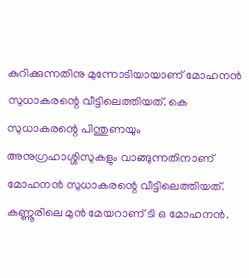കുറിക്കുന്നതിനു മുന്നോടിയായാണ് മോഹനന്‍ സുധാകരന്റെ വീട്ടിലെത്തിയത്. കെ സുധാകരന്റെ പിന്തുണയും അനുഗ്രഹാശ്ശിസുകളും വാങ്ങുന്നതിനാണ് മോഹനന്‍ സുധാകരന്റെ വീട്ടിലെത്തിയത്. കണ്ണൂരിലെ മുന്‍ മേയറാണ് ടി ഒ മോഹനന്‍.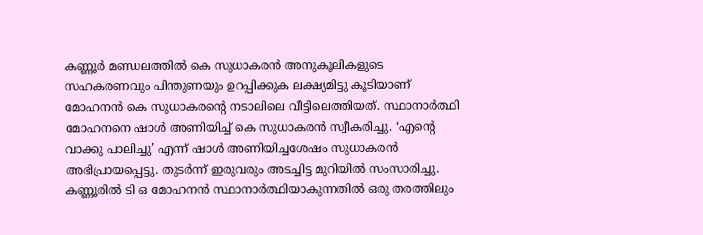കണ്ണൂര്‍ മണ്ഡലത്തില്‍ കെ സുധാകരന്‍ അനുകൂലികളുടെ സഹകരണവും പിന്തുണയും ഉറപ്പിക്കുക ലക്ഷ്യമിട്ടു കൂടിയാണ് മോഹനന്‍ കെ സുധാകരന്റെ നടാലിലെ വീട്ടിലെത്തിയത്. സ്ഥാനാര്‍ത്ഥി മോഹനനെ ഷാള്‍ അണിയിച്ച് കെ സുധാകരന്‍ സ്വീകരിച്ചു. ‘എന്റെ വാക്കു പാലിച്ചു’ എന്ന് ഷാള്‍ അണിയിച്ചശേഷം സുധാകരന്‍ അഭിപ്രായപ്പെട്ടു. തുടര്‍ന്ന് ഇരുവരും അടച്ചിട്ട മുറിയില്‍ സംസാരിച്ചു. കണ്ണൂരില്‍ ടി ഒ മോഹനന്‍ സ്ഥാനാര്‍ത്ഥിയാകുന്നതില്‍ ഒരു തരത്തിലും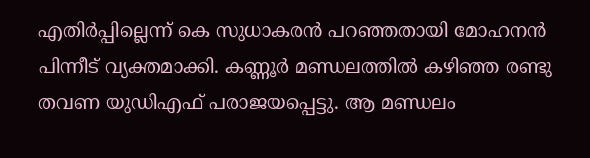എതിര്‍പ്പില്ലെന്ന് കെ സുധാകരന്‍ പറഞ്ഞതായി മോഹനന്‍ പിന്നീട് വ്യക്തമാക്കി. കണ്ണൂര്‍ മണ്ഡലത്തില്‍ കഴിഞ്ഞ രണ്ടു തവണ യുഡിഎഫ് പരാജയപ്പെട്ടു. ആ മണ്ഡലം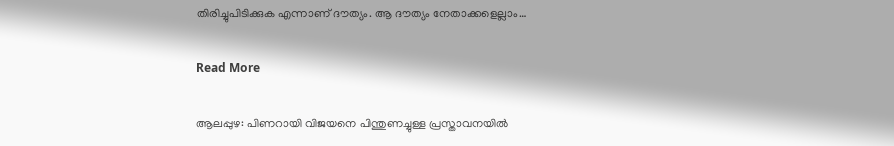തിരിച്ചുപിടിക്കുക എന്നാണ് ദൗത്യം. ആ ദൗത്യം നേതാക്കളെല്ലാം…

Read More

ആലപ്പുഴ: പിണറായി വിജയനെ പിന്തുണച്ചുള്ള പ്രസ്താവനയില്‍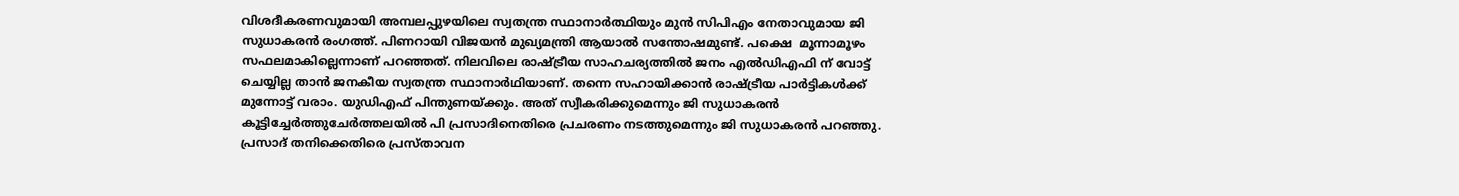വിശദീകരണവുമായി അമ്പലപ്പുഴയിലെ സ്വതന്ത്ര സ്ഥാനാ‍ര്‍ത്ഥിയും മുന്‍ സിപിഎം നേതാവുമായ ജി സുധാകരന്‍ രംഗത്ത്. പിണറായി വിജയൻ മുഖ്യമന്ത്രി ആയാൽ സന്തോഷമുണ്ട്. പക്ഷെ  മൂന്നാമൂഴം സഫലമാകില്ലെന്നാണ് പറഞ്ഞത്. നിലവിലെ രാഷ്ട്രീയ സാഹചര്യത്തിൽ ജനം എൽഡിഎഫി ന് വോട്ട്  ചെയ്യില്ല താൻ ജനകീയ സ്വതന്ത്ര സ്ഥാനാർഥിയാണ്. തന്നെ സഹായിക്കാൻ രാഷ്ട്രീയ പാർട്ടികൾക്ക് മുന്നോട്ട് വരാം. യുഡിഎഫ് പിന്തുണയ്ക്കും. അത് സ്വീകരിക്കുമെന്നും ജി സുധാകരന്‍ കൂട്ടിച്ചേര്‍ത്തുചേർത്തലയിൽ പി പ്രസാദിനെതിരെ പ്രചരണം നടത്തുമെന്നും ജി സുധാകരന്‍ പറഞ്ഞു. പ്രസാദ് തനിക്കെതിരെ പ്രസ്താവന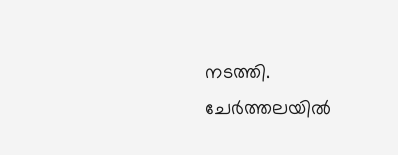നടത്തി. ചേർത്തലയിൽ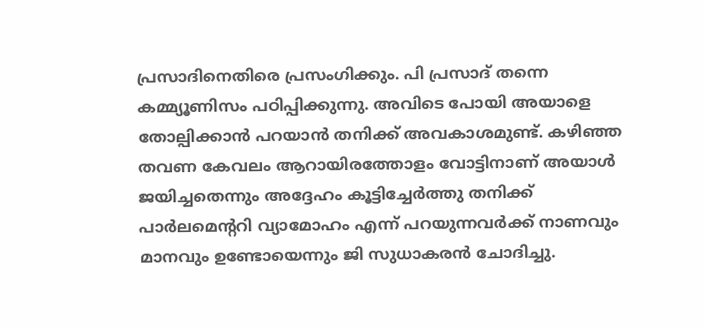പ്രസാദിനെതിരെ പ്രസംഗിക്കും. പി പ്രസാദ് തന്നെ കമ്മ്യൂണിസം പഠിപ്പിക്കുന്നു. അവിടെ പോയി അയാളെ തോല്പിക്കാൻ പറയാൻ തനിക്ക് അവകാശമുണ്ട്. കഴിഞ്ഞ തവണ കേവലം ആറായിരത്തോളം വോട്ടിനാണ് അയാൾ ജയിച്ചതെന്നും അദ്ദേഹം കൂട്ടിച്ചേര്‍ത്തു തനിക്ക് പാർലമെന്ററി വ്യാമോഹം എന്ന് പറയുന്നവർക്ക് നാണവും  മാനവും ഉണ്ടോയെന്നും ജി സുധാകരന്‍ ചോദിച്ചു.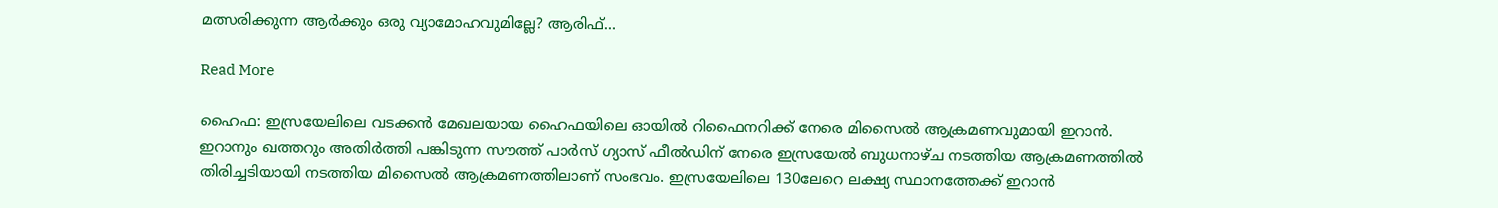മത്സരിക്കുന്ന ആർക്കും ഒരു വ്യാമോഹവുമില്ലേ? ആരിഫ്…

Read More

ഹൈഫ: ഇസ്രയേലിലെ വടക്കൻ മേഖലയായ ഹൈഫയിലെ ഓയിൽ റിഫൈനറിക്ക് നേരെ മിസൈൽ ആക്രമണവുമായി ഇറാൻ. ഇറാനും ഖത്തറും അതിർത്തി പങ്കിടുന്ന സൗത്ത് പാർസ് ഗ്യാസ് ഫീൽഡിന് നേരെ ഇസ്രയേൽ ബുധനാഴ്ച നടത്തിയ ആക്രമണത്തിൽ തിരിച്ചടിയായി നടത്തിയ മിസൈൽ ആക്രമണത്തിലാണ് സംഭവം. ഇസ്രയേലിലെ 130ലേറെ ലക്ഷ്യ സ്ഥാനത്തേക്ക് ഇറാൻ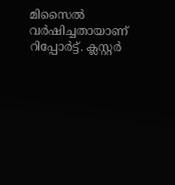മിസൈൽ വർഷിച്ചതായാണ് റിപ്പോർട്ട്. ക്ലസ്റ്റർ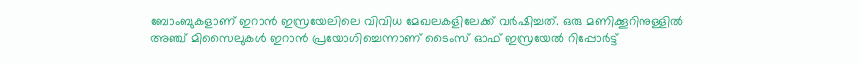ബോംബുകളാണ് ഇറാൻ ഇസ്രയേലിലെ വിവിധ മേഖലകളിലേക്ക് വർഷിച്ചത്. ഒരു മണിക്കൂറിനുള്ളിൽ അഞ്ച് മിസൈലുകൾ ഇറാൻ പ്രയോഗിച്ചെന്നാണ് ടൈംസ് ഓഫ് ഇസ്രയേൽ റിപ്പോർട്ട്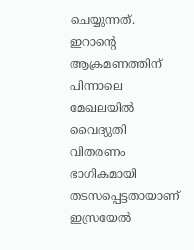ചെയ്യുന്നത്. ഇറാന്റെ ആക്രമണത്തിന് പിന്നാലെ മേഖലയിൽ വൈദ്യുതി വിതരണം ഭാഗികമായി തടസപ്പെട്ടതായാണ് ഇസ്രയേൽ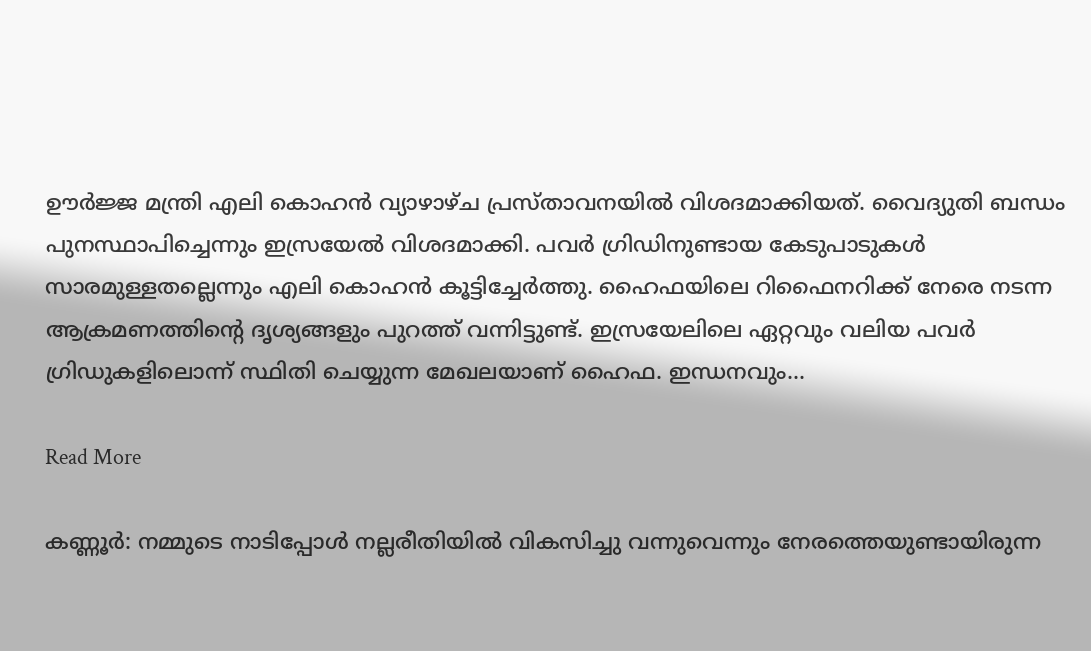ഊർജ്ജ മന്ത്രി എലി കൊഹൻ വ്യാഴാഴ്ച പ്രസ്താവനയിൽ വിശദമാക്കിയത്. വൈദ്യുതി ബന്ധം പുനസ്ഥാപിച്ചെന്നും ഇസ്രയേൽ വിശദമാക്കി. പവർ ഗ്രിഡിനുണ്ടായ കേടുപാടുകൾ സാരമുള്ളതല്ലെന്നും എലി കൊഹൻ കൂട്ടിച്ചേർത്തു. ഹൈഫയിലെ റിഫൈനറിക്ക് നേരെ നടന്ന ആക്രമണത്തിന്റെ ദൃശ്യങ്ങളും പുറത്ത് വന്നിട്ടുണ്ട്. ഇസ്രയേലിലെ ഏറ്റവും വലിയ പവർ ഗ്രിഡുകളിലൊന്ന് സ്ഥിതി ചെയ്യുന്ന മേഖലയാണ് ഹൈഫ. ഇന്ധനവും…

Read More

കണ്ണൂര്‍: നമ്മുടെ നാടിപ്പോള്‍ നല്ലരീതിയിൽ വികസിച്ചു വന്നുവെന്നും നേരത്തെയുണ്ടായിരുന്ന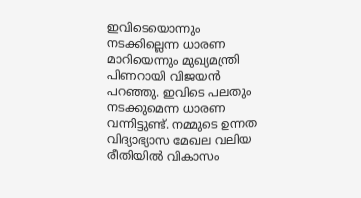ഇവിടെയൊന്നും നടക്കില്ലെന്ന ധാരണ മാറിയെന്നും മുഖ്യമന്ത്രി പിണറായി വിജയൻ പറഞ്ഞു. ഇവിടെ പലതും നടക്കുമെന്ന ധാരണ വന്നിട്ടുണ്ട്. നമ്മുടെ ഉന്നത വിദ്യാഭ്യാസ മേഖല വലിയ രീതിയിൽ വികാസം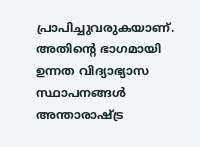പ്രാപിച്ചുവരുകയാണ്. അതിന്‍റെ ഭാഗമായി ഉന്നത വിദ്യാഭ്യാസ സ്ഥാപനങ്ങള്‍ അന്താരാഷ്ട്ര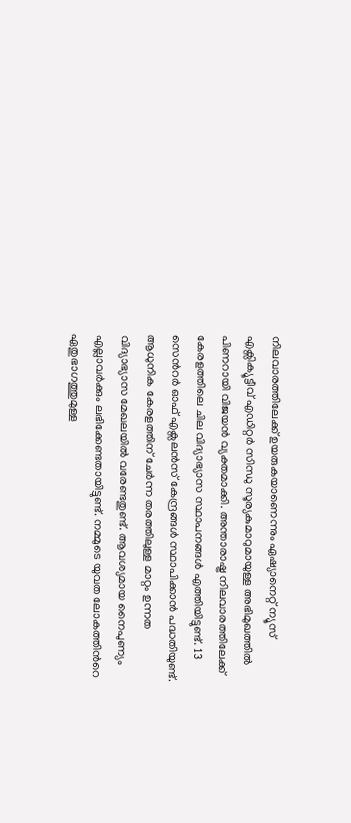നിലവാരത്തിലേക്ക് ഉയരുകയാണെന്നും ഏഷ്യാനെറ്റ് ന്യൂസ് എക്സിക്യൂട്ടീവ് എഡിറ്റര്‍ സിന്ധു സൂര്യകുമാറുമായുള്ള അഭിമുഖത്തിൽ പിണറായി വിജയൻ വ്യക്തമാക്കി. അന്താരാഷ്ട്ര നിലവാരത്തിലേക്ക് കേരളത്തിലെ ചില വിദ്യാഭ്യാസ സ്ഥാപനങ്ങള്‍ എത്തിയിട്ടുണ്ട്. 13 സെന്‍റര്‍ ഓഫ് എക്സലന്‍സ് കേന്ദ്രങ്ങള്‍ സ്ഥാപിക്കാൻ പദ്ധതിയുണ്ട്. ആധുനിക കേരളത്തിന് ചേര്‍ന്ന തരത്തിലുള്ള മാറ്റം ഉന്നത വിദ്യാഭ്യാസ മേഖലയിൽ വരേണ്ടതുണ്ട്. ആവശ്യമായ നൈപുണ്യം എല്ലാവര്‍ക്കും ലഭിക്കേണ്ടതായിട്ടുണ്ട്. നമ്മുടെ യുവത ലോകത്തിന്‍റെ ഏതുഭാഗത്തുമുള്ള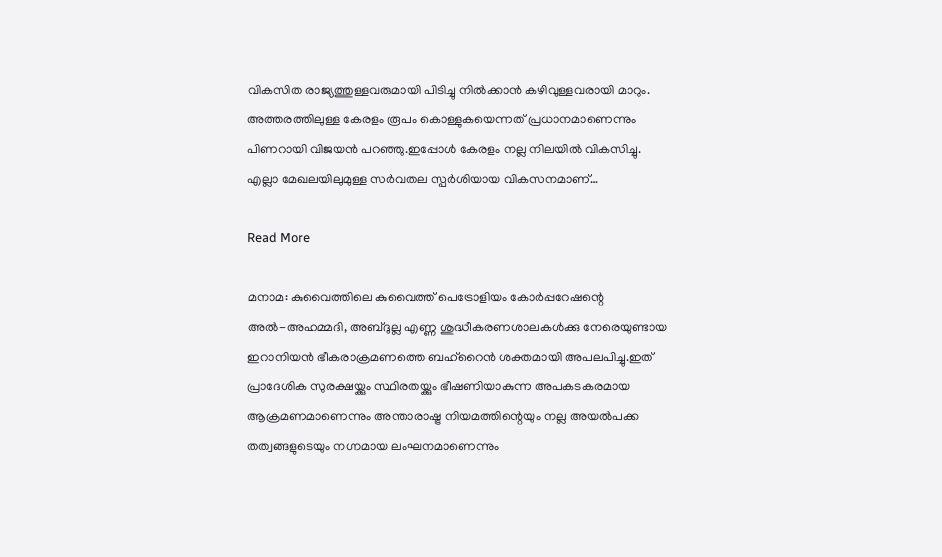വികസിത രാജ്യത്തുള്ളവരുമായി പിടിച്ചു നിൽക്കാൻ കഴിവുള്ളവരായി മാറും. അത്തരത്തിലുള്ള കേരളം രൂപം കൊള്ളുകയെന്നത് പ്രധാനമാണെന്നും പിണറായി വിജയൻ പറഞ്ഞു.ഇപ്പോള്‍ കേരളം നല്ല നിലയിൽ വികസിച്ചു. എല്ലാ മേഖലയിലുമുള്ള സര്‍വതല സ്പര്‍ശിയായ വികസനമാണ്…

Read More

മനാമ: കുവൈത്തിലെ കുവൈത്ത് പെട്രോളിയം കോര്‍പ്പറേഷന്റെ അല്‍-അഹമ്മദി, അബ്ദുല്ല എണ്ണ ശുദ്ധീകരണശാലകള്‍ക്കു നേരെയുണ്ടായ ഇറാനിയന്‍ ഭീകരാക്രമണത്തെ ബഹ്റൈന്‍ ശക്തമായി അപലപിച്ചു.ഇത് പ്രാദേശിക സുരക്ഷയ്ക്കും സ്ഥിരതയ്ക്കും ഭീഷണിയാകുന്ന അപകടകരമായ ആക്രമണമാണെന്നും അന്താരാഷ്ട്ര നിയമത്തിന്റെയും നല്ല അയല്‍പക്ക തത്വങ്ങളുടെയും നഗ്നമായ ലംഘനമാണെന്നും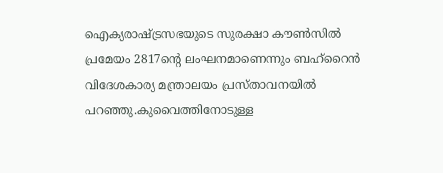ഐക്യരാഷ്ട്രസഭയുടെ സുരക്ഷാ കൗണ്‍സില്‍ പ്രമേയം 2817ന്റെ ലംഘനമാണെന്നും ബഹ്റൈന്‍ വിദേശകാര്യ മന്ത്രാലയം പ്രസ്താവനയില്‍ പറഞ്ഞു.കുവൈത്തിനോടുള്ള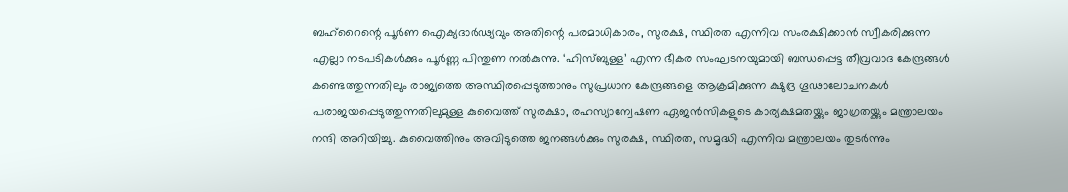ബഹ്റൈന്റെ പൂര്‍ണ ഐക്യദാര്‍ഢ്യവും അതിന്റെ പരമാധികാരം, സുരക്ഷ, സ്ഥിരത എന്നിവ സംരക്ഷിക്കാന്‍ സ്വീകരിക്കുന്ന എല്ലാ നടപടികള്‍ക്കും പൂര്‍ണ്ണ പിന്തുണ നല്‍കുന്നു. ‘ഹിസ്ബുള്ള’ എന്ന ഭീകര സംഘടനയുമായി ബന്ധപ്പെട്ട തീവ്രവാദ കേന്ദ്രങ്ങള്‍ കണ്ടെത്തുന്നതിലും രാജ്യത്തെ അസ്ഥിരപ്പെടുത്താനും സുപ്രധാന കേന്ദ്രങ്ങളെ ആക്രമിക്കുന്ന ക്ഷുദ്ര ഗൂഢാലോചനകള്‍ പരാജയപ്പെടുത്തുന്നതിലുമുള്ള കുവൈത്ത് സുരക്ഷാ, രഹസ്യാന്വേഷണ ഏജന്‍സികളുടെ കാര്യക്ഷമതയ്ക്കും ജാഗ്രതയ്ക്കും മന്ത്രാലയം നന്ദി അറിയിച്ചു. കുവൈത്തിനും അവിടുത്തെ ജനങ്ങള്‍ക്കും സുരക്ഷ, സ്ഥിരത, സമൃദ്ധി എന്നിവ മന്ത്രാലയം തുടര്‍ന്നും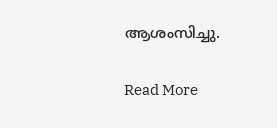ആശംസിച്ചു.

Read More